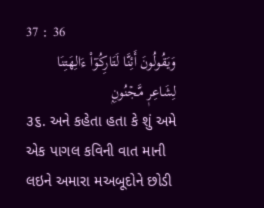37 : 36
وَيَقُولُونَ أَئِنَّا لَتَارِكُوٓاْ ءَالِهَتِنَا لِشَاعِرٖ مَّجۡنُونِۭ
૩૬. અને કહેતા હતા કે શું અમે એક પાગલ કવિની વાત માની લઇને અમારા મઅબૂદોને છોડી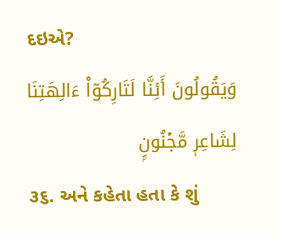દઇએ?
وَيَقُولُونَ أَئِنَّا لَتَارِكُوٓاْ ءَالِهَتِنَا لِشَاعِرٖ مَّجۡنُونِۭ
૩૬. અને કહેતા હતા કે શું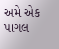અમે એક પાગલ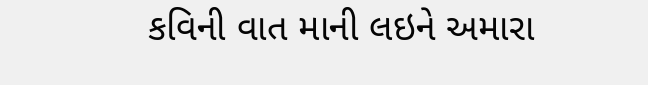કવિની વાત માની લઇને અમારા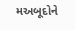મઅબૂદોને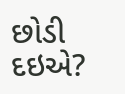છોડી દઇએ?